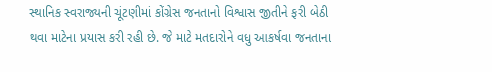સ્થાનિક સ્વરાજ્યની ચૂંટણીમાં કોંગ્રેસ જનતાનો વિશ્વાસ જીતીને ફરી બેઠી થવા માટેના પ્રયાસ કરી રહી છે. જે માટે મતદારોને વધુ આકર્ષવા જનતાના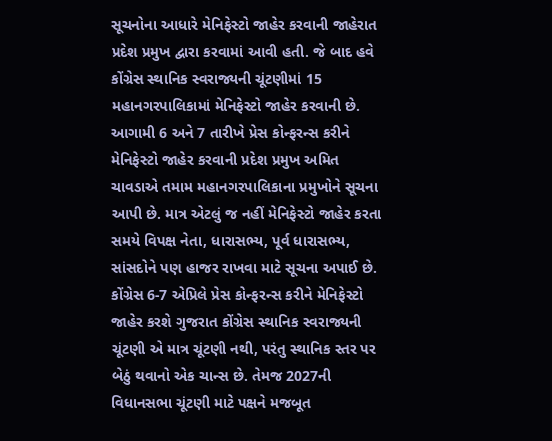સૂચનોના આધારે મેનિફેસ્ટો જાહેર કરવાની જાહેરાત પ્રદેશ પ્રમુખ દ્વારા કરવામાં આવી હતી. જે બાદ હવે કોંગ્રેસ સ્થાનિક સ્વરાજ્યની ચૂંટણીમાં 15 મહાનગરપાલિકામાં મેનિફેસ્ટો જાહેર કરવાની છે. આગામી 6 અને 7 તારીખે પ્રેસ કોન્ફરન્સ કરીને મેનિફેસ્ટો જાહેર કરવાની પ્રદેશ પ્રમુખ અમિત ચાવડાએ તમામ મહાનગરપાલિકાના પ્રમુખોને સૂચના આપી છે. માત્ર એટલું જ નહીં મેનિફેસ્ટો જાહેર કરતા સમયે વિપક્ષ નેતા, ધારાસભ્ય, પૂર્વ ધારાસભ્ય, સાંસદોને પણ હાજર રાખવા માટે સૂચના અપાઈ છે.
કોંગ્રેસ 6-7 એપ્રિલે પ્રેસ કોન્ફરન્સ કરીને મેનિફેસ્ટો જાહેર કરશે ગુજરાત કોંગ્રેસ સ્થાનિક સ્વરાજ્યની ચૂંટણી એ માત્ર ચૂંટણી નથી, પરંતુ સ્થાનિક સ્તર પર બેઠું થવાનો એક ચાન્સ છે. તેમજ 2027ની વિધાનસભા ચૂંટણી માટે પક્ષને મજબૂત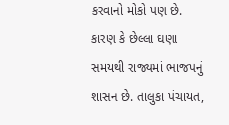કરવાનો મોકો પણ છે. કારણ કે છેલ્લા ઘણા સમયથી રાજ્યમાં ભાજપનું શાસન છે. તાલુકા પંચાયત,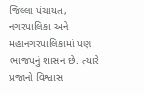જિલ્લા પંચાયત, નગરપાલિકા અને મહાનગરપાલિકામાં પણ ભાજપનું શાસન છે. ત્યારે પ્રજાનો વિશ્વાસ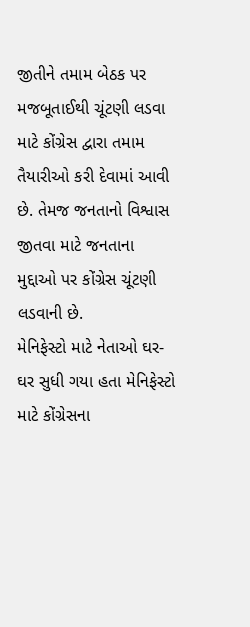જીતીને તમામ બેઠક પર મજબૂતાઈથી ચૂંટણી લડવા માટે કોંગ્રેસ દ્વારા તમામ તૈયારીઓ કરી દેવામાં આવી છે. તેમજ જનતાનો વિશ્વાસ જીતવા માટે જનતાના મુદ્દાઓ પર કોંગ્રેસ ચૂંટણી લડવાની છે.
મેનિફેસ્ટો માટે નેતાઓ ઘર-ઘર સુધી ગયા હતા મેનિફેસ્ટો માટે કોંગ્રેસના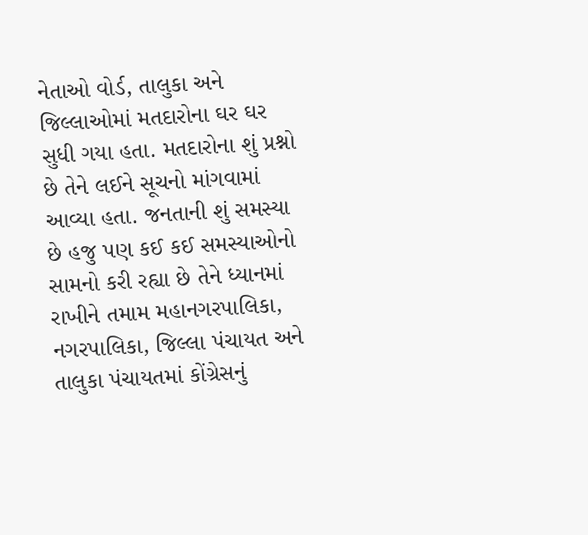નેતાઓ વોર્ડ, તાલુકા અને જિલ્લાઓમાં મતદારોના ઘર ઘર સુધી ગયા હતા. મતદારોના શું પ્રશ્નો છે તેને લઈને સૂચનો માંગવામાં આવ્યા હતા. જનતાની શું સમસ્યા છે હજુ પણ કઈ કઈ સમસ્યાઓનો સામનો કરી રહ્યા છે તેને ધ્યાનમાં રાખીને તમામ મહાનગરપાલિકા, નગરપાલિકા, જિલ્લા પંચાયત અને તાલુકા પંચાયતમાં કોંગ્રેસનું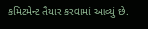કમિટમેન્ટ તૈયાર કરવામાં આવ્યું છે.